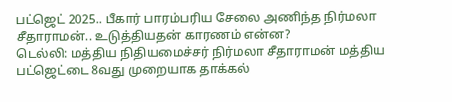பட்ஜெட் 2025.. பீகார் பாரம்பரிய சேலை அணிந்த நிர்மலா சீதாராமன்.. உடுத்தியதன் காரணம் என்ன?
டெல்லி: மத்திய நிதியமைச்சர் நிர்மலா சீதாராமன் மத்திய பட்ஜெட்டை 8வது முறையாக தாக்கல்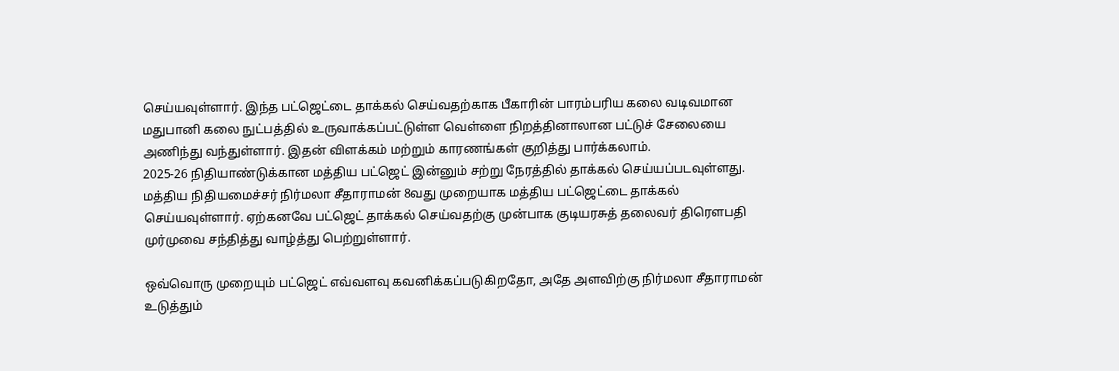செய்யவுள்ளார். இந்த பட்ஜெட்டை தாக்கல் செய்வதற்காக பீகாரின் பாரம்பரிய கலை வடிவமான மதுபானி கலை நுட்பத்தில் உருவாக்கப்பட்டுள்ள வெள்ளை நிறத்தினாலான பட்டுச் சேலையை அணிந்து வந்துள்ளார். இதன் விளக்கம் மற்றும் காரணங்கள் குறித்து பார்க்கலாம்.
2025-26 நிதியாண்டுக்கான மத்திய பட்ஜெட் இன்னும் சற்று நேரத்தில் தாக்கல் செய்யப்படவுள்ளது. மத்திய நிதியமைச்சர் நிர்மலா சீதாராமன் 8வது முறையாக மத்திய பட்ஜெட்டை தாக்கல் செய்யவுள்ளார். ஏற்கனவே பட்ஜெட் தாக்கல் செய்வதற்கு முன்பாக குடியரசுத் தலைவர் திரெளபதி முர்முவை சந்தித்து வாழ்த்து பெற்றுள்ளார்.

ஒவ்வொரு முறையும் பட்ஜெட் எவ்வளவு கவனிக்கப்படுகிறதோ, அதே அளவிற்கு நிர்மலா சீதாராமன் உடுத்தும்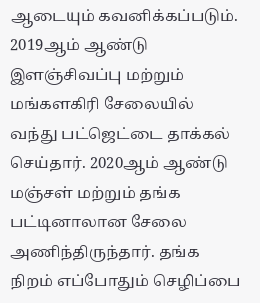ஆடையும் கவனிக்கப்படும். 2019ஆம் ஆண்டு இளஞ்சிவப்பு மற்றும் மங்களகிரி சேலையில் வந்து பட்ஜெட்டை தாக்கல் செய்தார். 2020ஆம் ஆண்டு மஞ்சள் மற்றும் தங்க பட்டினாலான சேலை அணிந்திருந்தார். தங்க நிறம் எப்போதும் செழிப்பை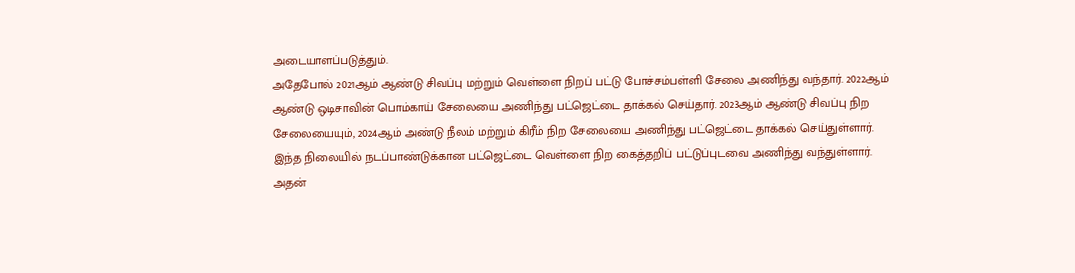அடையாளப்படுத்தும்.
அதேபோல் 2021ஆம் ஆண்டு சிவப்பு மற்றும் வெள்ளை நிறப் பட்டு போச்சம்பள்ளி சேலை அணிந்து வந்தார். 2022ஆம் ஆண்டு ஒடிசாவின் பொம்காய் சேலையை அணிந்து பட்ஜெட்டை தாக்கல் செய்தார். 2023ஆம் ஆண்டு சிவப்பு நிற சேலையையும், 2024ஆம் அண்டு நீலம் மற்றும் கிரீம் நிற சேலையை அணிந்து பட்ஜெட்டை தாக்கல் செய்துள்ளார்.
இந்த நிலையில் நடப்பாண்டுக்கான பட்ஜெட்டை வெள்ளை நிற கைத்தறிப் பட்டுப்புடவை அணிந்து வந்துள்ளார். அதன்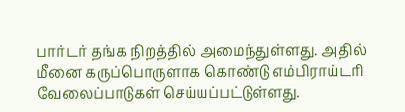பார்டர் தங்க நிறத்தில் அமைந்துள்ளது. அதில் மீனை கருப்பொருளாக கொண்டு எம்பிராய்டரி வேலைப்பாடுகள் செய்யப்பட்டுள்ளது.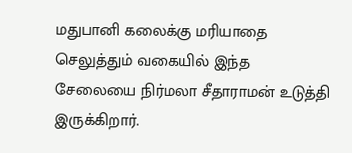மதுபானி கலைக்கு மரியாதை செலுத்தும் வகையில் இந்த சேலையை நிர்மலா சீதாராமன் உடுத்தி இருக்கிறார்.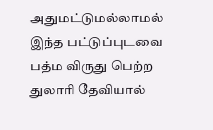அதுமட்டுமல்லாமல் இந்த பட்டுப்புடவை பத்ம விருது பெற்ற துலாரி தேவியால்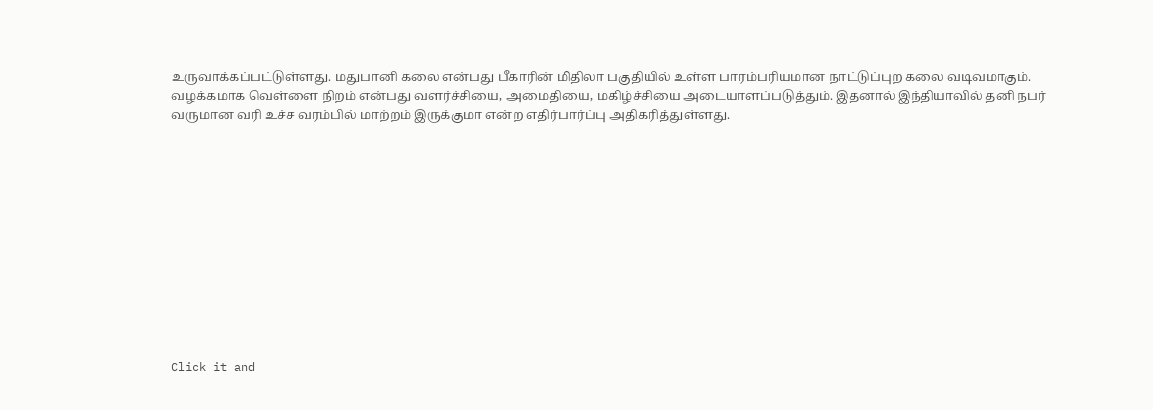உருவாக்கப்பட்டுள்ளது. மதுபானி கலை என்பது பீகாரின் மிதிலா பகுதியில் உள்ள பாரம்பரியமான நாட்டுப்புற கலை வடிவமாகும். வழக்கமாக வெள்ளை நிறம் என்பது வளர்ச்சியை, அமைதியை, மகிழ்ச்சியை அடையாளப்படுத்தும். இதனால் இந்தியாவில் தனி நபர் வருமான வரி உச்ச வரம்பில் மாற்றம் இருக்குமா என்ற எதிர்பார்ப்பு அதிகரித்துள்ளது.












Click it and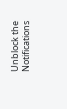Unblock the Notifications